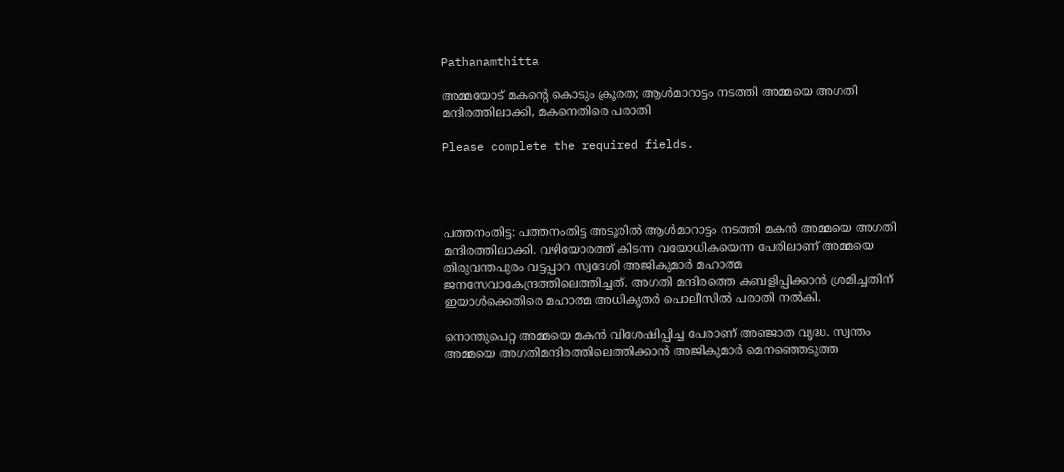Pathanamthitta

അമ്മയോട് മകന്‍റെ കൊടും ക്രൂരത; ആള്‍മാറാട്ടം നടത്തി അമ്മയെ അഗതി മന്ദിരത്തിലാക്കി, മകനെതിരെ പരാതി

Please complete the required fields.




പത്തനംതിട്ട: പത്തനംതിട്ട അടൂരിൽ ആൾമാറാട്ടം നടത്തി മകൻ അമ്മയെ അഗതി മന്ദിരത്തിലാക്കി. വഴിയോരത്ത് കിടന്ന വയോധികയെന്ന പേരിലാണ് അമ്മയെ തിരുവന്തപുരം വട്ടപ്പാറ സ്വദേശി അജികുമാർ മഹാത്മ ജനസേവാകേന്ദ്രത്തിലെത്തിച്ചത്. അഗതി മന്ദിരത്തെ കബളിപ്പിക്കാൻ ശ്രമിച്ചതിന് ഇയാൾക്കെതിരെ മഹാത്മ അധികൃതർ പൊലീസിൽ പരാതി നൽകി.

നൊന്തുപെറ്റ അമ്മയെ മകൻ വിശേഷിപ്പിച്ച പേരാണ് അഞ്ജാത വൃദ്ധ. സ്വന്തം അമ്മയെ അഗതിമന്ദിരത്തിലെത്തിക്കാൻ അജികുമാർ മെനഞ്ഞെടുത്ത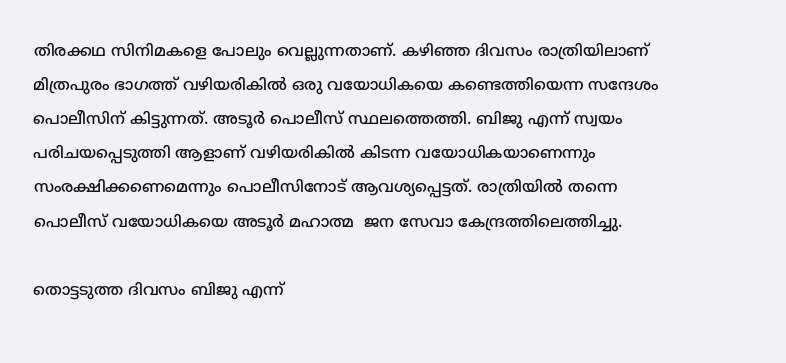തിരക്കഥ സിനിമകളെ പോലും വെല്ലുന്നതാണ്. കഴിഞ്ഞ ദിവസം രാത്രിയിലാണ് മിത്രപുരം ഭാഗത്ത് വഴിയരികിൽ ഒരു വയോധികയെ കണ്ടെത്തിയെന്ന സന്ദേശം പൊലീസിന് കിട്ടുന്നത്. അടൂർ പൊലീസ് സ്ഥലത്തെത്തി. ബിജു എന്ന് സ്വയം പരിചയപ്പെടുത്തി ആളാണ് വഴിയരികിൽ കിടന്ന വയോധികയാണെന്നും സംരക്ഷിക്കണെമെന്നും പൊലീസിനോട് ആവശ്യപ്പെട്ടത്. രാത്രിയിൽ തന്നെ പൊലീസ് വയോധികയെ അടൂർ മഹാത്മ  ജന സേവാ കേന്ദ്രത്തിലെത്തിച്ചു.

തൊട്ടടുത്ത ദിവസം ബിജു എന്ന്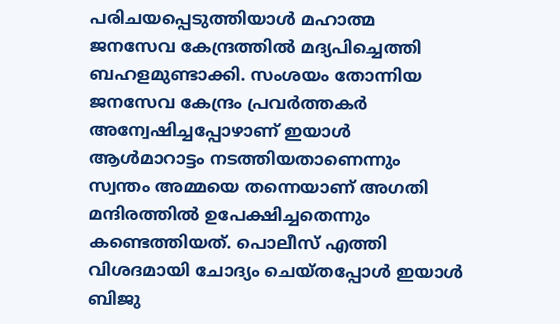പരിചയപ്പെടുത്തിയാൾ മഹാത്മ ജനസേവ കേന്ദ്രത്തിൽ മദ്യപിച്ചെത്തി ബഹളമുണ്ടാക്കി. സംശയം തോന്നിയ ജനസേവ കേന്ദ്രം പ്രവർത്തകർ അന്വേഷിച്ചപ്പോഴാണ് ഇയാൾ ആൾമാറാട്ടം നടത്തിയതാണെന്നും സ്വന്തം അമ്മയെ തന്നെയാണ് അഗതി മന്ദിരത്തിൽ ഉപേക്ഷിച്ചതെന്നും കണ്ടെത്തിയത്. പൊലീസ് എത്തി വിശദമായി ചോദ്യം ചെയ്തപ്പോൾ ഇയാൾ ബിജു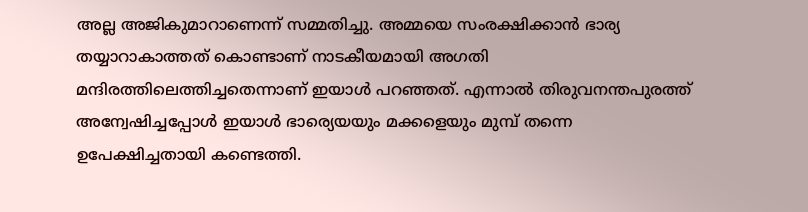അല്ല അജികുമാറാണെന്ന് സമ്മതിച്ചു. അമ്മയെ സംരക്ഷിക്കാൻ ഭാര്യ തയ്യാറാകാത്തത് കൊണ്ടാണ് നാടകീയമായി അഗതി മന്ദിരത്തിലെത്തിച്ചതെന്നാണ് ഇയാൾ പറഞ്ഞത്. എന്നാൽ തിരുവനന്തപുരത്ത് അന്വേഷിച്ചപ്പോൾ ഇയാൾ ഭാര്യെയയും മക്കളെയും മുമ്പ് തന്നെ ഉപേക്ഷിച്ചതായി കണ്ടെത്തി.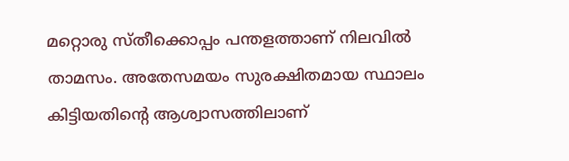മറ്റൊരു സ്തീക്കൊപ്പം പന്തളത്താണ് നിലവിൽ താമസം. അതേസമയം സുരക്ഷിതമായ സ്ഥാലം കിട്ടിയതിന്‍റെ ആശ്വാസത്തിലാണ്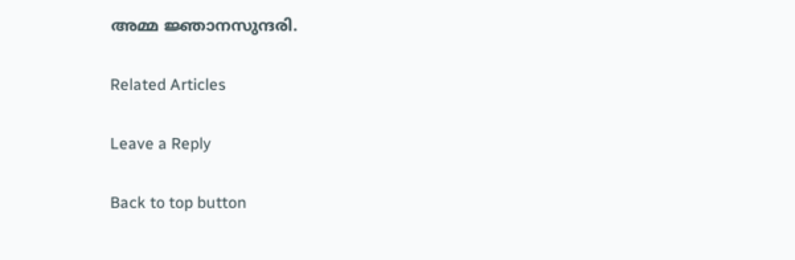അമ്മ ജ്ഞാനസുന്ദരി.

Related Articles

Leave a Reply

Back to top button